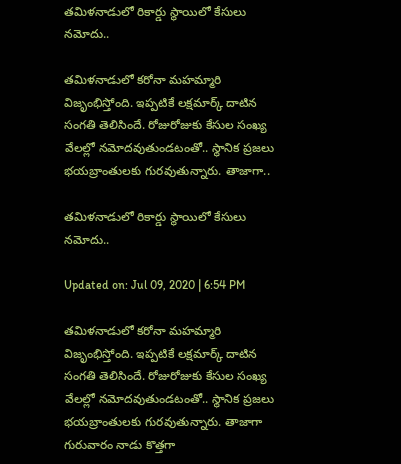తమిళనాడులో రికార్డు స్థాయిలో కేసులు నమోదు..

తమిళనాడులో కరోనా మహమ్మారి విజృంభిస్తోంది. ఇప్పటికే లక్షమార్క్ దాటిన సంగతి తెలిసిందే. రోజురోజుకు కేసుల సంఖ్య వేలల్లో నమోదవుతుండటంతో.. స్థానిక ప్రజలు భయబ్రాంతులకు గురవుతున్నారు. తాజాగా..

తమిళనాడులో రికార్డు స్థాయిలో కేసులు నమోదు..

Updated on: Jul 09, 2020 | 6:54 PM

తమిళనాడులో కరోనా మహమ్మారి విజృంభిస్తోంది. ఇప్పటికే లక్షమార్క్ దాటిన సంగతి తెలిసిందే. రోజురోజుకు కేసుల సంఖ్య వేలల్లో నమోదవుతుండటంతో.. స్థానిక ప్రజలు భయబ్రాంతులకు గురవుతున్నారు. తాజాగా గురువారం నాడు కొత్తగా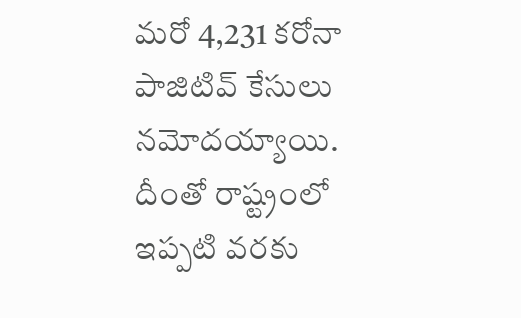మరో 4,231 కరోనా పాజిటివ్ కేసులు నమోదయ్యాయి. దీంతో రాష్ట్రంలో ఇప్పటి వరకు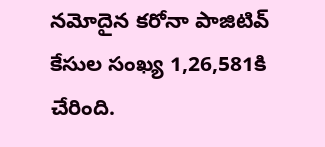నమోదైన కరోనా పాజిటివ్ కేసుల సంఖ్య 1,26,581కి చేరింది.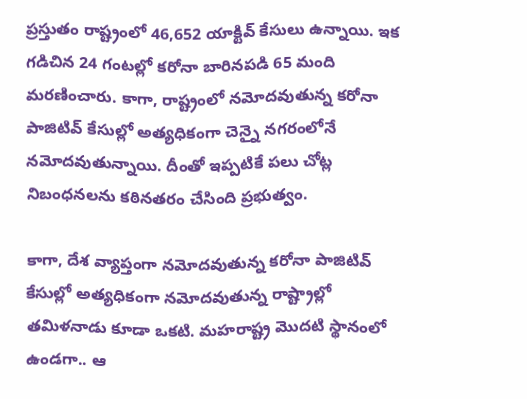ప్రస్తుతం రాష్ట్రంలో 46,652 యాక్టివ్ కేసులు ఉన్నాయి. ఇక గడిచిన 24 గంటల్లో కరోనా బారినపడి 65 మంది మరణించారు. కాగా, రాష్ట్రంలో నమోదవుతున్న కరోనా పాజిటివ్ కేసుల్లో అత్యధికంగా చెన్నై నగరంలోనే నమోదవుతున్నాయి. దీంతో ఇప్పటికే పలు చోట్ల నిబంధనలను కఠినతరం చేసింది ప్రభుత్వం.

కాగా, దేశ వ్యాప్తంగా నమోదవుతున్న కరోనా పాజిటివ్ కేసుల్లో అత్యధికంగా నమోదవుతున్న రాష్ట్రాల్లో తమిళనాడు కూడా ఒకటి. మహరాష్ట్ర మొదటి స్థానంలో ఉండగా.. ఆ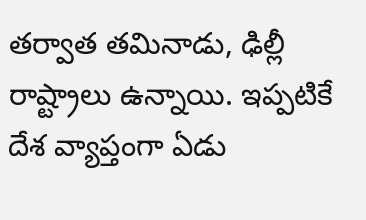తర్వాత తమినాడు, ఢిల్లీ రాష్ట్రాలు ఉన్నాయి. ఇప్పటికే దేశ వ్యాప్తంగా ఏడు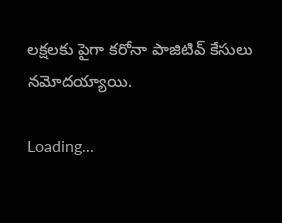లక్షలకు పైగా కరోనా పాజిటివ్ కేసులు నమోదయ్యాయి.

Loading...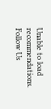Unable to load recommendations.
Follow Us